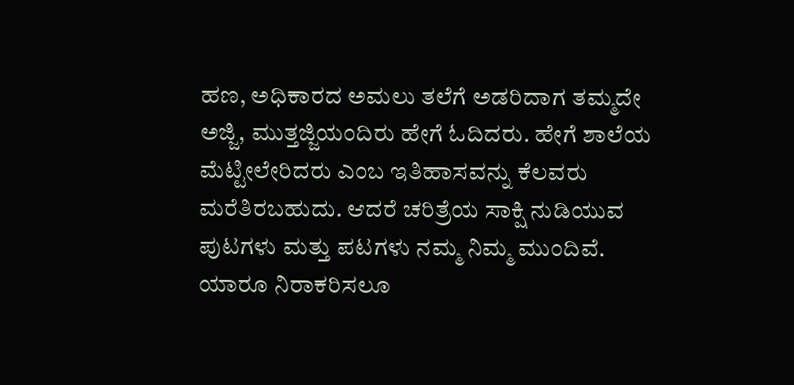ಹಣ, ಅಧಿಕಾರದ ಅಮಲು ತಲೆಗೆ ಅಡರಿದಾಗ ತಮ್ಮದೇ ಅಜ್ಜಿ, ಮುತ್ತಜ್ಜಿಯಂದಿರು ಹೇಗೆ ಓದಿದರು. ಹೇಗೆ ಶಾಲೆಯ ಮೆಟ್ಟೀಲೇರಿದರು ಎಂಬ ಇತಿಹಾಸವನ್ನು ಕೆಲವರು ಮರೆತಿರಬಹುದು. ಆದರೆ ಚರಿತ್ರೆಯ ಸಾಕ್ಷಿ ನುಡಿಯುವ ಪುಟಗಳು ಮತ್ತು ಪಟಗಳು ನಮ್ಮ ನಿಮ್ಮ ಮುಂದಿವೆ. ಯಾರೂ ನಿರಾಕರಿಸಲೂ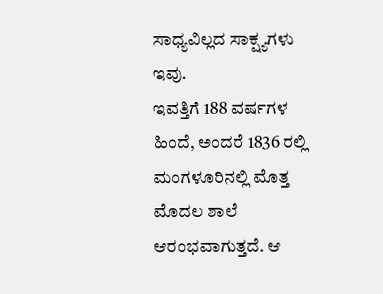ಸಾಧ್ಯವಿಲ್ಲದ ಸಾಕ್ಷ್ಯಗಳು ಇವು.
ಇವತ್ತಿಗೆ 188 ವರ್ಷಗಳ ಹಿಂದೆ, ಅಂದರೆ 1836 ರಲ್ಲಿ ಮಂಗಳೂರಿನಲ್ಲಿ ಮೊತ್ತ ಮೊದಲ ಶಾಲೆ ಆರಂಭವಾಗುತ್ತದೆ. ಆ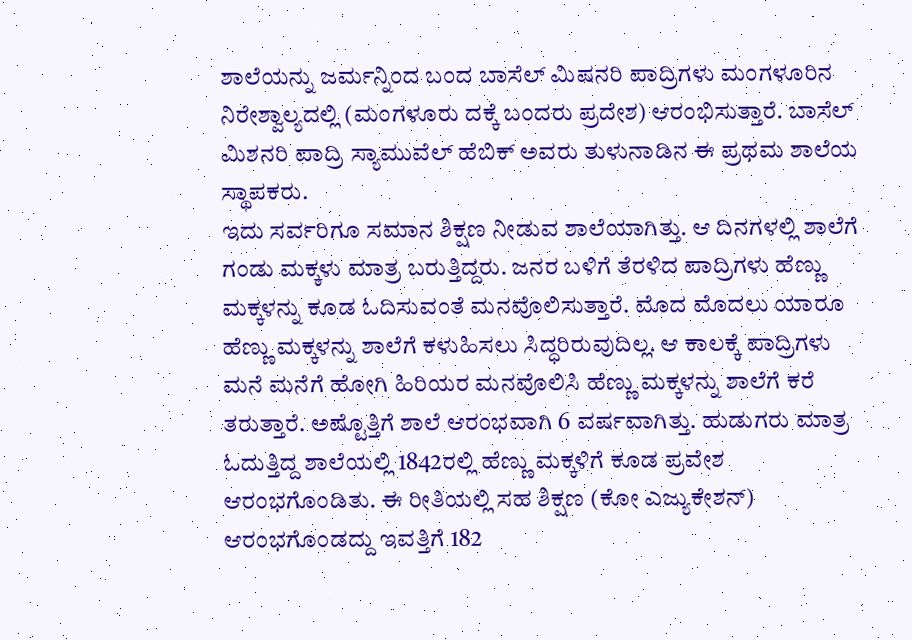ಶಾಲೆಯನ್ನು ಜರ್ಮನ್ನಿಂದ ಬಂದ ಬಾಸೆಲ್ ಮಿಷನರಿ ಪಾದ್ರಿಗಳು ಮಂಗಳೂರಿನ ನಿರೇಶ್ವಾಲ್ಯದಲ್ಲಿ (ಮಂಗಳೂರು ದಕ್ಕೆ ಬಂದರು ಪ್ರದೇಶ) ಆರಂಭಿಸುತ್ತಾರೆ. ಬಾಸೆಲ್ ಮಿಶನರಿ ಪಾದ್ರಿ ಸ್ಯಾಮುವೆಲ್ ಹೆಬಿಕ್ ಅವರು ತುಳುನಾಡಿನ ಈ ಪ್ರಥಮ ಶಾಲೆಯ ಸ್ಥಾಪಕರು.
ಇದು ಸರ್ವರಿಗೂ ಸಮಾನ ಶಿಕ್ಷಣ ನೀಡುವ ಶಾಲೆಯಾಗಿತ್ತು. ಆ ದಿನಗಳಲ್ಲಿ ಶಾಲೆಗೆ ಗಂಡು ಮಕ್ಕಳು ಮಾತ್ರ ಬರುತ್ತಿದ್ದರು. ಜನರ ಬಳಿಗೆ ತೆರಳಿದ ಪಾದ್ರಿಗಳು ಹೆಣ್ಣು ಮಕ್ಕಳನ್ನು ಕೂಡ ಓದಿಸುವಂತೆ ಮನವೊಲಿಸುತ್ತಾರೆ. ಮೊದ ಮೊದಲು ಯಾರೂ ಹೆಣ್ಣು ಮಕ್ಕಳನ್ನು ಶಾಲೆಗೆ ಕಳುಹಿಸಲು ಸಿದ್ಧರಿರುವುದಿಲ್ಲ. ಆ ಕಾಲಕ್ಕೆ ಪಾದ್ರಿಗಳು ಮನೆ ಮನೆಗೆ ಹೋಗಿ ಹಿರಿಯರ ಮನವೊಲಿಸಿ ಹೆಣ್ಣು ಮಕ್ಕಳನ್ನು ಶಾಲೆಗೆ ಕರೆ ತರುತ್ತಾರೆ. ಅಷ್ಟೊತ್ತಿಗೆ ಶಾಲೆ ಆರಂಭವಾಗಿ 6 ವರ್ಷವಾಗಿತ್ತು. ಹುಡುಗರು ಮಾತ್ರ ಓದುತ್ತಿದ್ದ ಶಾಲೆಯಲ್ಲಿ 1842ರಲ್ಲಿ ಹೆಣ್ಣು ಮಕ್ಕಳಿಗೆ ಕೂಡ ಪ್ರವೇಶ ಆರಂಭಗೊಂಡಿತು. ಈ ರೀತಿಯಲ್ಲಿ ಸಹ ಶಿಕ್ಷಣ (ಕೋ ಎಜ್ಯುಕೇಶನ್) ಆರಂಭಗೊಂಡದ್ದು ಇವತ್ತಿಗೆ 182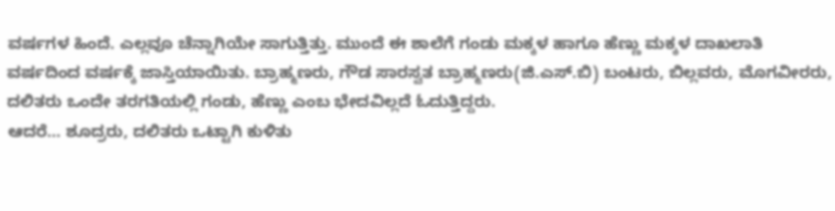ವರ್ಷಗಳ ಹಿಂದೆ. ಎಲ್ಲವೂ ಚೆನ್ನಾಗಿಯೇ ಸಾಗುತ್ತಿತ್ತು. ಮುಂದೆ ಈ ಶಾಲೆಗೆ ಗಂಡು ಮಕ್ಕಳ ಹಾಗೂ ಹೆಣ್ಣು ಮಕ್ಕಳ ದಾಖಲಾತಿ ವರ್ಷದಿಂದ ವರ್ಷಕ್ಕೆ ಜಾಸ್ತಿಯಾಯಿತು. ಬ್ರಾಹ್ಮಣರು, ಗೌಡ ಸಾರಸ್ವತ ಬ್ರಾಹ್ಮಣರು(ಜಿ.ಎಸ್.ಬಿ) ಬಂಟರು, ಬಿಲ್ಲವರು, ಮೊಗವೀರರು, ದಲಿತರು ಒಂದೇ ತರಗತಿಯಲ್ಲಿ ಗಂಡು, ಹೆಣ್ಣು ಎಂಬ ಭೇದವಿಲ್ಲದೆ ಓದುತ್ತಿದ್ದರು.
ಆದರೆ… ಶೂದ್ರರು, ದಲಿತರು ಒಟ್ಟಾಗಿ ಕುಳಿತು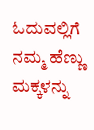ಓದುವಲ್ಲಿಗೆ ನಮ್ಮ ಹೆಣ್ಣು ಮಕ್ಕಳನ್ನು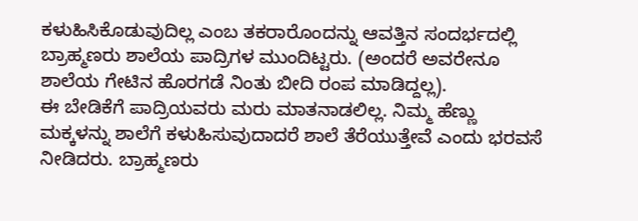ಕಳುಹಿಸಿಕೊಡುವುದಿಲ್ಲ ಎಂಬ ತಕರಾರೊಂದನ್ನು ಆವತ್ತಿನ ಸಂದರ್ಭದಲ್ಲಿ ಬ್ರಾಹ್ಮಣರು ಶಾಲೆಯ ಪಾದ್ರಿಗಳ ಮುಂದಿಟ್ಟರು. (ಅಂದರೆ ಅವರೇನೂ ಶಾಲೆಯ ಗೇಟಿನ ಹೊರಗಡೆ ನಿಂತು ಬೀದಿ ರಂಪ ಮಾಡಿದ್ದಲ್ಲ).
ಈ ಬೇಡಿಕೆಗೆ ಪಾದ್ರಿಯವರು ಮರು ಮಾತನಾಡಲಿಲ್ಲ. ನಿಮ್ಮ ಹೆಣ್ಣು ಮಕ್ಕಳನ್ನು ಶಾಲೆಗೆ ಕಳುಹಿಸುವುದಾದರೆ ಶಾಲೆ ತೆರೆಯುತ್ತೇವೆ ಎಂದು ಭರವಸೆ ನೀಡಿದರು. ಬ್ರಾಹ್ಮಣರು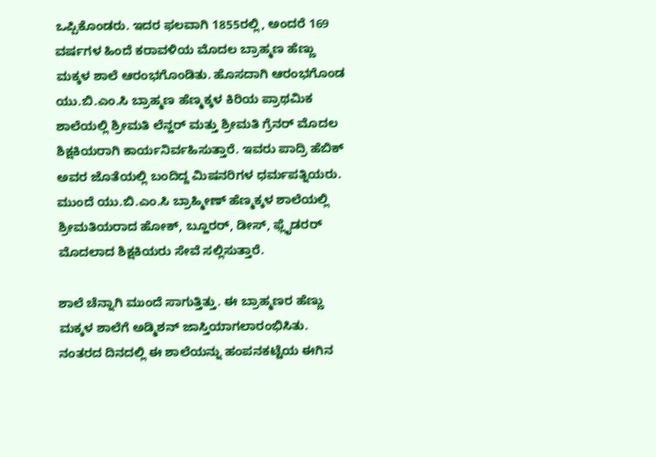ಒಪ್ಪಿಕೊಂಡರು. ಇದರ ಫಲವಾಗಿ 1855ರಲ್ಲಿ, ಅಂದರೆ 169 ವರ್ಷಗಳ ಹಿಂದೆ ಕರಾವಳಿಯ ಮೊದಲ ಬ್ರಾಹ್ಮಣ ಹೆಣ್ಣು ಮಕ್ಕಳ ಶಾಲೆ ಆರಂಭಗೊಂಡಿತು. ಹೊಸದಾಗಿ ಆರಂಭಗೊಂಡ ಯು.ಬಿ.ಎಂ.ಸಿ ಬ್ರಾಹ್ಮಣ ಹೆಣ್ಮಕ್ಕಳ ಕಿರಿಯ ಪ್ರಾಥಮಿಕ ಶಾಲೆಯಲ್ಲಿ ಶ್ರೀಮತಿ ಲೆನ್ಹರ್ ಮತ್ತು ಶ್ರೀಮತಿ ಗ್ರೆನರ್ ಮೊದಲ ಶಿಕ್ಷಕಿಯರಾಗಿ ಕಾರ್ಯನಿರ್ವಹಿಸುತ್ತಾರೆ. ಇವರು ಪಾದ್ರಿ ಹೆಬಿಕ್ ಅವರ ಜೊತೆಯಲ್ಲಿ ಬಂದಿದ್ದ ಮಿಷನರಿಗಳ ಧರ್ಮಪತ್ನಿಯರು. ಮುಂದೆ ಯು.ಬಿ.ಎಂ.ಸಿ ಬ್ರಾಹ್ಮೀಣ್ ಹೆಣ್ಮಕ್ಕಳ ಶಾಲೆಯಲ್ಲಿ ಶ್ರೀಮತಿಯರಾದ ಹೋಕ್, ಬ್ಹೂರರ್, ಡೀಸ್, ಫ್ಲೈಡರರ್ ಮೊದಲಾದ ಶಿಕ್ಷಕಿಯರು ಸೇವೆ ಸಲ್ಲಿಸುತ್ತಾರೆ.

ಶಾಲೆ ಚೆನ್ನಾಗಿ ಮುಂದೆ ಸಾಗುತ್ತಿತ್ತು. ಈ ಬ್ರಾಹ್ಮಣರ ಹೆಣ್ಣು ಮಕ್ಕಳ ಶಾಲೆಗೆ ಅಡ್ಮಿಶನ್ ಜಾಸ್ತಿಯಾಗಲಾರಂಭಿಸಿತು. ನಂತರದ ದಿನದಲ್ಲಿ ಈ ಶಾಲೆಯನ್ನು ಹಂಪನಕಟ್ಟೆಯ ಈಗಿನ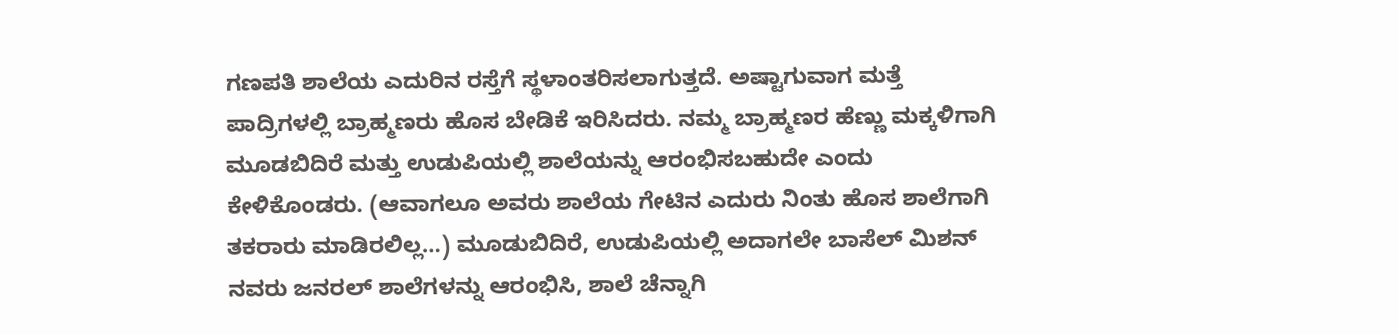ಗಣಪತಿ ಶಾಲೆಯ ಎದುರಿನ ರಸ್ತೆಗೆ ಸ್ಥಳಾಂತರಿಸಲಾಗುತ್ತದೆ. ಅಷ್ಟಾಗುವಾಗ ಮತ್ತೆ ಪಾದ್ರಿಗಳಲ್ಲಿ ಬ್ರಾಹ್ಮಣರು ಹೊಸ ಬೇಡಿಕೆ ಇರಿಸಿದರು. ನಮ್ಮ ಬ್ರಾಹ್ಮಣರ ಹೆಣ್ಣು ಮಕ್ಕಳಿಗಾಗಿ ಮೂಡಬಿದಿರೆ ಮತ್ತು ಉಡುಪಿಯಲ್ಲಿ ಶಾಲೆಯನ್ನು ಆರಂಭಿಸಬಹುದೇ ಎಂದು ಕೇಳಿಕೊಂಡರು. (ಆವಾಗಲೂ ಅವರು ಶಾಲೆಯ ಗೇಟಿನ ಎದುರು ನಿಂತು ಹೊಸ ಶಾಲೆಗಾಗಿ ತಕರಾರು ಮಾಡಿರಲಿಲ್ಲ…) ಮೂಡುಬಿದಿರೆ, ಉಡುಪಿಯಲ್ಲಿ ಅದಾಗಲೇ ಬಾಸೆಲ್ ಮಿಶನ್ ನವರು ಜನರಲ್ ಶಾಲೆಗಳನ್ನು ಆರಂಭಿಸಿ, ಶಾಲೆ ಚೆನ್ನಾಗಿ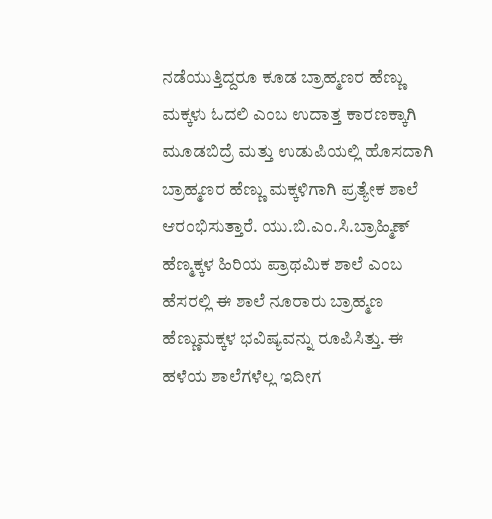ನಡೆಯುತ್ತಿದ್ದರೂ ಕೂಡ ಬ್ರಾಹ್ಮಣರ ಹೆಣ್ಣು ಮಕ್ಕಳು ಓದಲಿ ಎಂಬ ಉದಾತ್ತ ಕಾರಣಕ್ಕಾಗಿ ಮೂಡಬಿದ್ರೆ ಮತ್ತು ಉಡುಪಿಯಲ್ಲಿ ಹೊಸದಾಗಿ ಬ್ರಾಹ್ಮಣರ ಹೆಣ್ಣು ಮಕ್ಕಳಿಗಾಗಿ ಪ್ರತ್ಯೇಕ ಶಾಲೆ ಆರಂಭಿಸುತ್ತಾರೆ. ಯು.ಬಿ.ಎಂ.ಸಿ.ಬ್ರಾಹ್ಮಿಣ್ ಹೆಣ್ಮಕ್ಕಳ ಹಿರಿಯ ಪ್ರಾಥಮಿಕ ಶಾಲೆ ಎಂಬ ಹೆಸರಲ್ಲಿ ಈ ಶಾಲೆ ನೂರಾರು ಬ್ರಾಹ್ಮಣ ಹೆಣ್ಣುಮಕ್ಕಳ ಭವಿಷ್ಯವನ್ನು ರೂಪಿಸಿತ್ತು. ಈ ಹಳೆಯ ಶಾಲೆಗಳೆಲ್ಲ ಇದೀಗ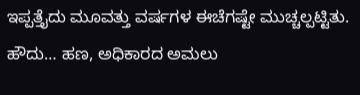ಇಪ್ಪತ್ತೈದು ಮೂವತ್ತು ವರ್ಷಗಳ ಈಚೆಗಷ್ಟೇ ಮುಚ್ಚಲ್ಪಟ್ಟಿತು.
ಹೌದು… ಹಣ, ಅಧಿಕಾರದ ಅಮಲು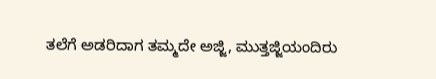ತಲೆಗೆ ಅಡರಿದಾಗ ತಮ್ಮದೇ ಅಜ್ಜಿ, ಮುತ್ತಜ್ಜಿಯಂದಿರು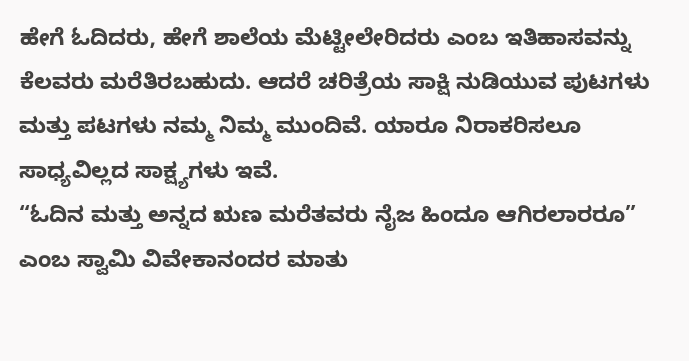ಹೇಗೆ ಓದಿದರು, ಹೇಗೆ ಶಾಲೆಯ ಮೆಟ್ಟೀಲೇರಿದರು ಎಂಬ ಇತಿಹಾಸವನ್ನು ಕೆಲವರು ಮರೆತಿರಬಹುದು. ಆದರೆ ಚರಿತ್ರೆಯ ಸಾಕ್ಷಿ ನುಡಿಯುವ ಪುಟಗಳು ಮತ್ತು ಪಟಗಳು ನಮ್ಮ ನಿಮ್ಮ ಮುಂದಿವೆ. ಯಾರೂ ನಿರಾಕರಿಸಲೂ ಸಾಧ್ಯವಿಲ್ಲದ ಸಾಕ್ಷ್ಯಗಳು ಇವೆ.
“ಓದಿನ ಮತ್ತು ಅನ್ನದ ಋಣ ಮರೆತವರು ನೈಜ ಹಿಂದೂ ಆಗಿರಲಾರರೂ” ಎಂಬ ಸ್ವಾಮಿ ವಿವೇಕಾನಂದರ ಮಾತು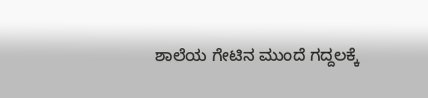ಶಾಲೆಯ ಗೇಟಿನ ಮುಂದೆ ಗದ್ದಲಕ್ಕೆ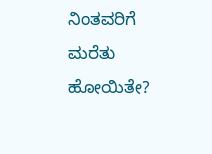ನಿಂತವರಿಗೆ ಮರೆತು ಹೋಯಿತೇ?